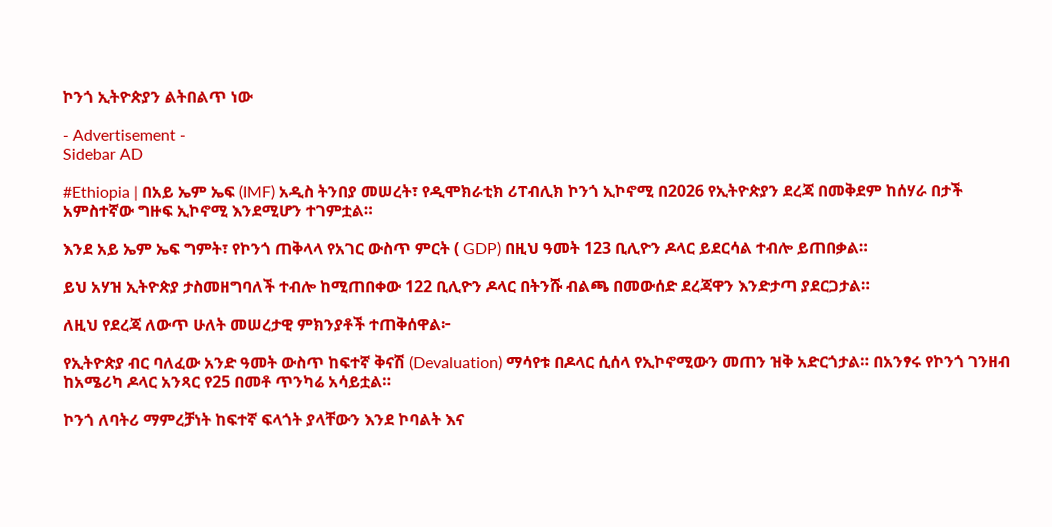ኮንጎ ኢትዮጵያን ልትበልጥ ነው

- Advertisement -
Sidebar AD

#Ethiopia | በአይ ኤም ኤፍ (IMF) አዲስ ትንበያ መሠረት፣ የዲሞክራቲክ ሪፐብሊክ ኮንጎ ኢኮኖሚ በ2026 የኢትዮጵያን ደረጃ በመቅደም ከሰሃራ በታች አምስተኛው ግዙፍ ኢኮኖሚ እንደሚሆን ተገምቷል።

እንደ አይ ኤም ኤፍ ግምት፣ የኮንጎ ጠቅላላ የአገር ውስጥ ምርት ( GDP) በዚህ ዓመት 123 ቢሊዮን ዶላር ይደርሳል ተብሎ ይጠበቃል።

ይህ አሃዝ ኢትዮጵያ ታስመዘግባለች ተብሎ ከሚጠበቀው 122 ቢሊዮን ዶላር በትንሹ ብልጫ በመውሰድ ደረጃዋን እንድታጣ ያደርጋታል።

ለዚህ የደረጃ ለውጥ ሁለት መሠረታዊ ምክንያቶች ተጠቅሰዋል፦

የኢትዮጵያ ብር ባለፈው አንድ ዓመት ውስጥ ከፍተኛ ቅናሽ (Devaluation) ማሳየቱ በዶላር ሲሰላ የኢኮኖሚውን መጠን ዝቅ አድርጎታል። በአንፃሩ የኮንጎ ገንዘብ ከአሜሪካ ዶላር አንጻር የ25 በመቶ ጥንካሬ አሳይቷል።

ኮንጎ ለባትሪ ማምረቻነት ከፍተኛ ፍላጎት ያላቸውን እንደ ኮባልት እና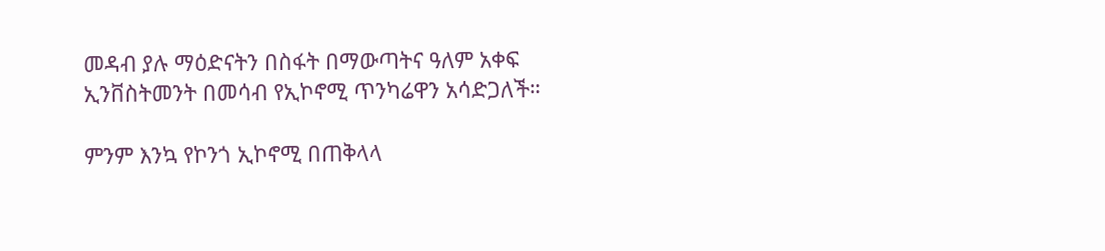መዳብ ያሉ ማዕድናትን በስፋት በማውጣትና ዓለም አቀፍ ኢንቨስትመንት በመሳብ የኢኮኖሚ ጥንካሬዋን አሳድጋለች።

ምንም እንኳ የኮንጎ ኢኮኖሚ በጠቅላላ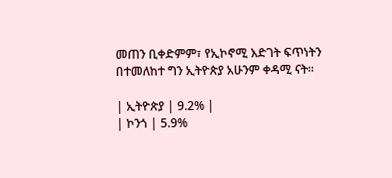መጠን ቢቀድምም፣ የኢኮኖሚ እድገት ፍጥነትን በተመለከተ ግን ኢትዮጵያ አሁንም ቀዳሚ ናት።

| ኢትዮጵያ | 9.2% |
| ኮንጎ | 5.9%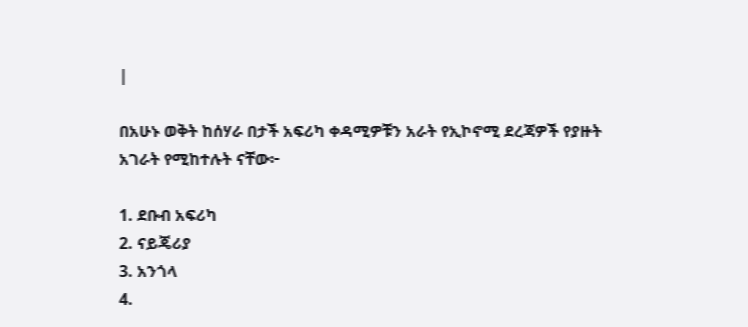|

በአሁኑ ወቅት ከሰሃራ በታች አፍሪካ ቀዳሚዎቹን አራት የኢኮኖሚ ደረጃዎች የያዙት አገራት የሚከተሉት ናቸው፦

1. ደቡብ አፍሪካ
2. ናይጄሪያ
3. አንጎላ
4.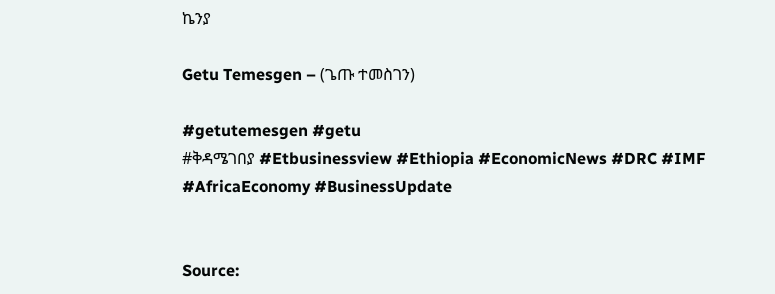ኬንያ

Getu Temesgen – (ጌጡ ተመስገን)

#getutemesgen #getu
#ቅዳሜገበያ #Etbusinessview #Ethiopia #EconomicNews #DRC #IMF #AfricaEconomy #BusinessUpdate


Source: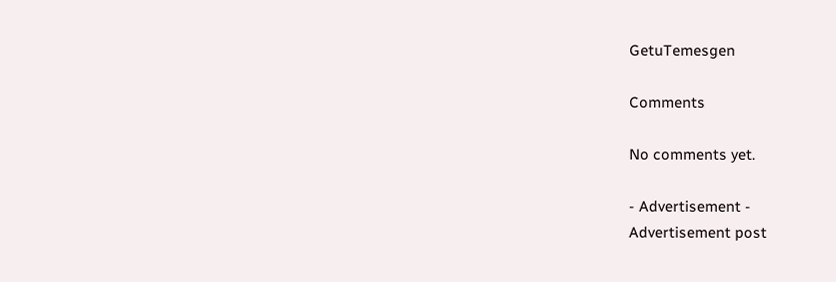GetuTemesgen

Comments

No comments yet.

- Advertisement -
Advertisement post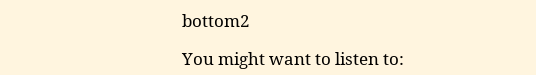bottom2

You might want to listen to: